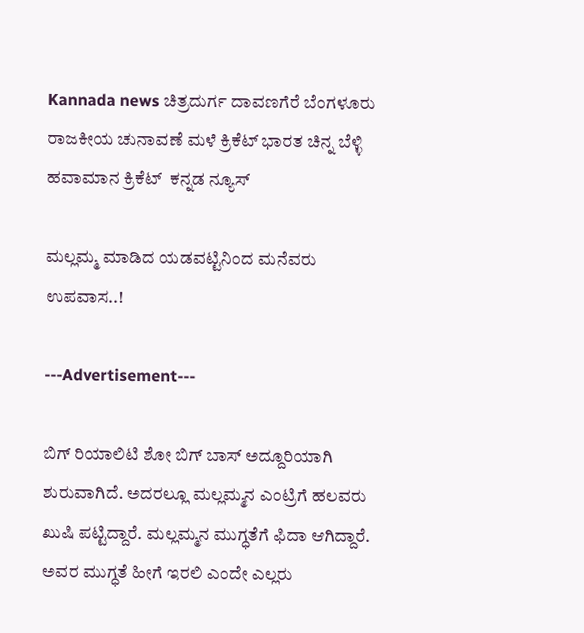Kannada news ಚಿತ್ರದುರ್ಗ ದಾವಣಗೆರೆ ಬೆಂಗಳೂರು ರಾಜಕೀಯ ಚುನಾವಣೆ ಮಳೆ ಕ್ರಿಕೆಟ್ ಭಾರತ ಚಿನ್ನ ಬೆಳ್ಳಿ ಹವಾಮಾನ ಕ್ರಿಕೆಟ್  ಕನ್ನಡ ನ್ಯೂಸ್

ಮಲ್ಲಮ್ಮ ಮಾಡಿದ ಯಡವಟ್ಟಿನಿಂದ ಮನೆವರು ಉಪವಾಸ..!

---Advertisement---

ಬಿಗ್ ರಿಯಾಲಿಟಿ ಶೋ ಬಿಗ್ ಬಾಸ್ ಅದ್ದೂರಿಯಾಗಿ ಶುರುವಾಗಿದೆ. ಅದರಲ್ಲೂ ಮಲ್ಲಮ್ಮನ ಎಂಟ್ರಿಗೆ ಹಲವರು ಖುಷಿ ಪಟ್ಟಿದ್ದಾರೆ. ಮಲ್ಲಮ್ಮನ ಮುಗ್ಧತೆಗೆ ಫಿದಾ ಆಗಿದ್ದಾರೆ. ಅವರ ಮುಗ್ಧತೆ ಹೀಗೆ ಇರಲಿ ಎಂದೇ ಎಲ್ಲರು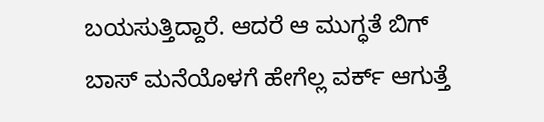ಬಯಸುತ್ತಿದ್ದಾರೆ. ಆದರೆ ಆ ಮುಗ್ಧತೆ ಬಿಗ್ ಬಾಸ್ ಮನೆಯೊಳಗೆ ಹೇಗೆಲ್ಲ ವರ್ಕ್ ಆಗುತ್ತೆ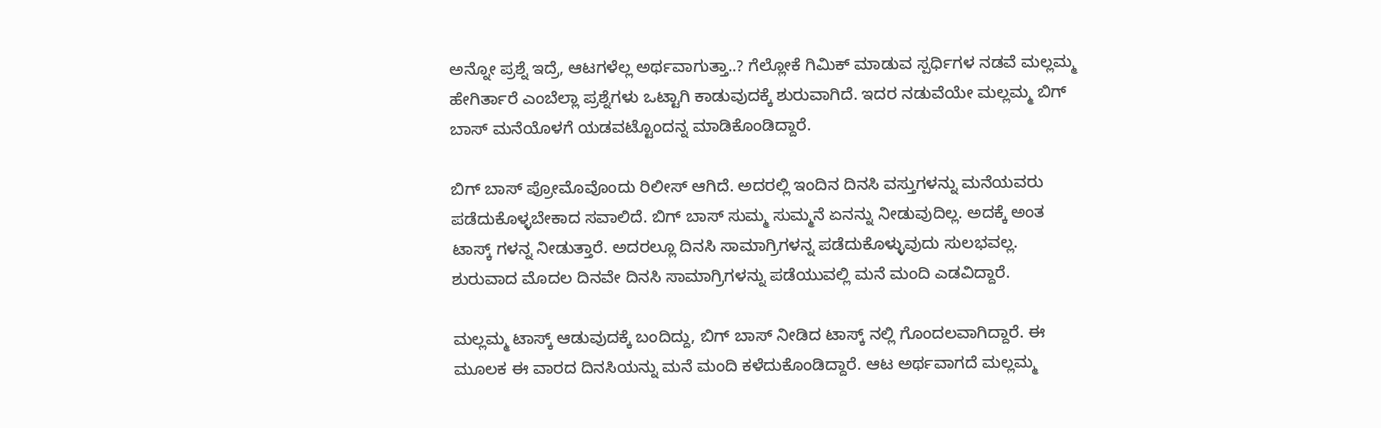ಅನ್ನೋ ಪ್ರಶ್ನೆ ಇದ್ರೆ, ಆಟಗಳೆಲ್ಲ ಅರ್ಥವಾಗುತ್ತಾ..? ಗೆಲ್ಲೋಕೆ ಗಿಮಿಕ್ ಮಾಡುವ ಸ್ಪರ್ಧಿಗಳ ನಡವೆ ಮಲ್ಲಮ್ಮ ಹೇಗಿರ್ತಾರೆ ಎಂಬೆಲ್ಲಾ ಪ್ರಶ್ನೆಗಳು ಒಟ್ಟಾಗಿ ಕಾಡುವುದಕ್ಕೆ ಶುರುವಾಗಿದೆ. ಇದರ ನಡುವೆಯೇ ಮಲ್ಲಮ್ಮ ಬಿಗ್ ಬಾಸ್ ಮನೆಯೊಳಗೆ ಯಡವಟ್ಟೊಂದನ್ನ ಮಾಡಿಕೊಂಡಿದ್ದಾರೆ.

ಬಿಗ್ ಬಾಸ್ ಪ್ರೋಮೊವೊಂದು ರಿಲೀಸ್ ಆಗಿದೆ. ಅದರಲ್ಲಿ ಇಂದಿನ ದಿನಸಿ ವಸ್ತುಗಳನ್ನು ಮನೆಯವರು ಪಡೆದುಕೊಳ್ಳಬೇಕಾದ ಸವಾಲಿದೆ. ಬಿಗ್ ಬಾಸ್ ಸುಮ್ಮ ಸುಮ್ಮನೆ ಏನನ್ನು ನೀಡುವುದಿಲ್ಲ. ಅದಕ್ಕೆ ಅಂತ ಟಾಸ್ಕ್ ಗಳನ್ನ ನೀಡುತ್ತಾರೆ. ಅದರಲ್ಲೂ ದಿನಸಿ ಸಾಮಾಗ್ರಿಗಳನ್ನ ಪಡೆದುಕೊಳ್ಳುವುದು ಸುಲಭವಲ್ಲ. ಶುರುವಾದ ಮೊದಲ ದಿನವೇ ದಿನಸಿ ಸಾಮಾಗ್ರಿಗಳನ್ನು ಪಡೆಯುವಲ್ಲಿ ಮನೆ ಮಂದಿ ಎಡವಿದ್ದಾರೆ.

ಮಲ್ಲಮ್ಮ ಟಾಸ್ಕ್ ಆಡುವುದಕ್ಕೆ ಬಂದಿದ್ದು, ಬಿಗ್ ಬಾಸ್ ನೀಡಿದ ಟಾಸ್ಕ್ ನಲ್ಲಿ ಗೊಂದಲವಾಗಿದ್ದಾರೆ. ಈ ಮೂಲಕ ಈ ವಾರದ ದಿನಸಿಯನ್ನು ಮನೆ ಮಂದಿ ಕಳೆದುಕೊಂಡಿದ್ದಾರೆ. ಆಟ ಅರ್ಥವಾಗದೆ ಮಲ್ಲಮ್ಮ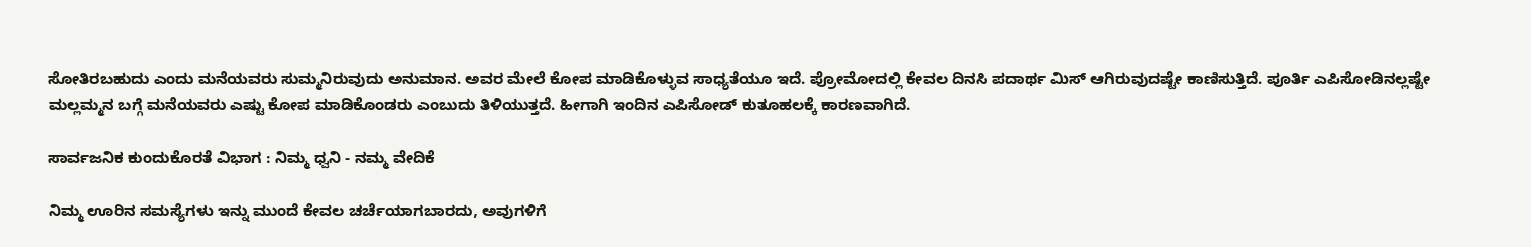ಸೋತಿರಬಹುದು ಎಂದು ಮನೆಯವರು ಸುಮ್ಮನಿರುವುದು ಅನುಮಾನ. ಅವರ ಮೇಲೆ ಕೋಪ ಮಾಡಿಕೊಳ್ಳುವ ಸಾಧ್ಯತೆಯೂ ಇದೆ. ಪ್ರೋಮೋದಲ್ಲಿ ಕೇವಲ ದಿನಸಿ ಪದಾರ್ಥ ಮಿಸ್ ಆಗಿರುವುದಷ್ಟೇ ಕಾಣಿಸುತ್ತಿದೆ. ಪೂರ್ತಿ ಎಪಿಸೋಡಿನಲ್ಲಷ್ಟೇ ಮಲ್ಲಮ್ಮನ ಬಗ್ಗೆ ಮನೆಯವರು ಎಷ್ಟು ಕೋಪ ಮಾಡಿಕೊಂಡರು ಎಂಬುದು ತಿಳಿಯುತ್ತದೆ. ಹೀಗಾಗಿ ಇಂದಿನ ಎಪಿಸೋಡ್ ಕುತೂಹಲಕ್ಕೆ ಕಾರಣವಾಗಿದೆ.

ಸಾರ್ವಜನಿಕ ಕುಂದುಕೊರತೆ ವಿಭಾಗ : ನಿಮ್ಮ ಧ್ವನಿ - ನಮ್ಮ ವೇದಿಕೆ

ನಿಮ್ಮ ಊರಿನ ಸಮಸ್ಯೆಗಳು ಇನ್ನು ಮುಂದೆ ಕೇವಲ ಚರ್ಚೆಯಾಗಬಾರದು, ಅವುಗಳಿಗೆ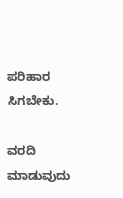ಪರಿಹಾರ ಸಿಗಬೇಕು.

ವರದಿ ಮಾಡುವುದು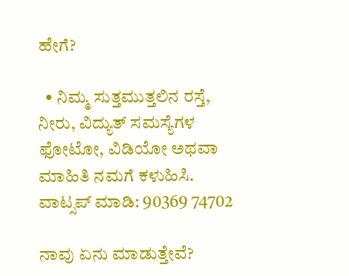ಹೇಗೆ?

  • ನಿಮ್ಮ ಸುತ್ತಮುತ್ತಲಿನ ರಸ್ತೆ, ನೀರು, ವಿದ್ಯುತ್ ಸಮಸ್ಯೆಗಳ ಫೋಟೋ, ವಿಡಿಯೋ ಅಥವಾ ಮಾಹಿತಿ ನಮಗೆ ಕಳುಹಿಸಿ.
ವಾಟ್ಸಪ್ ಮಾಡಿ: 90369 74702

ನಾವು ಏನು ಮಾಡುತ್ತೇವೆ?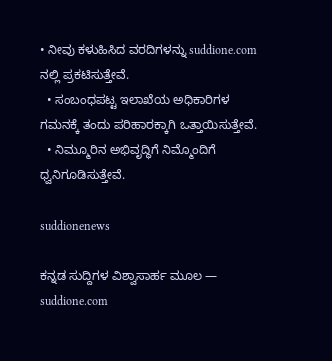• ನೀವು ಕಳುಹಿಸಿದ ವರದಿಗಳನ್ನು suddione.com ನಲ್ಲಿ ಪ್ರಕಟಿಸುತ್ತೇವೆ.
  • ಸಂಬಂಧಪಟ್ಟ ಇಲಾಖೆಯ ಅಧಿಕಾರಿಗಳ ಗಮನಕ್ಕೆ ತಂದು ಪರಿಹಾರಕ್ಕಾಗಿ ಒತ್ತಾಯಿಸುತ್ತೇವೆ.
  • ನಿಮ್ಮೂರಿನ ಅಭಿವೃದ್ಧಿಗೆ ನಿಮ್ಮೊಂದಿಗೆ ಧ್ವನಿಗೂಡಿಸುತ್ತೇವೆ.

suddionenews

ಕನ್ನಡ ಸುದ್ದಿಗಳ ವಿಶ್ವಾಸಾರ್ಹ ಮೂಲ — suddione.com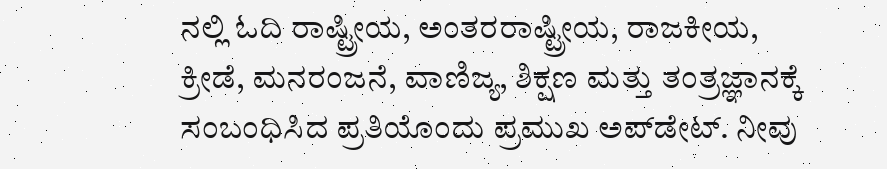ನಲ್ಲಿ ಓದಿ ರಾಷ್ಟ್ರೀಯ, ಅಂತರರಾಷ್ಟ್ರೀಯ, ರಾಜಕೀಯ, ಕ್ರೀಡೆ, ಮನರಂಜನೆ, ವಾಣಿಜ್ಯ, ಶಿಕ್ಷಣ ಮತ್ತು ತಂತ್ರಜ್ಞಾನಕ್ಕೆ ಸಂಬಂಧಿಸಿದ ಪ್ರತಿಯೊಂದು ಪ್ರಮುಖ ಅಪ್‌ಡೇಟ್. ನೀವು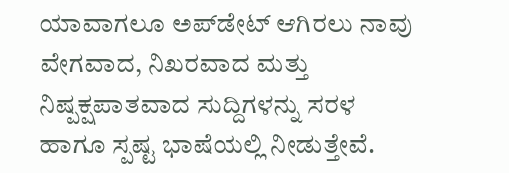ಯಾವಾಗಲೂ ಅಪ್‌ಡೇಟ್ ಆಗಿರಲು ನಾವು ವೇಗವಾದ, ನಿಖರವಾದ ಮತ್ತು ನಿಷ್ಪಕ್ಷಪಾತವಾದ ಸುದ್ದಿಗಳನ್ನು ಸರಳ ಹಾಗೂ ಸ್ಪಷ್ಟ ಭಾಷೆಯಲ್ಲಿ ನೀಡುತ್ತೇವೆ.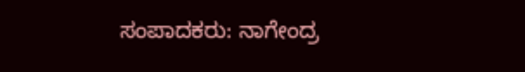ಸಂಪಾದಕರು: ನಾಗೇಂದ್ರ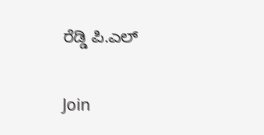ರೆಡ್ಡಿ ಪಿ.ಎಲ್

Join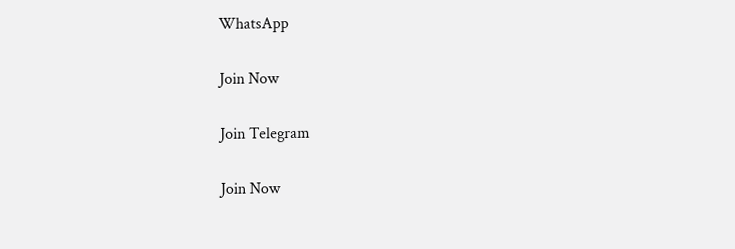WhatsApp

Join Now

Join Telegram

Join Now